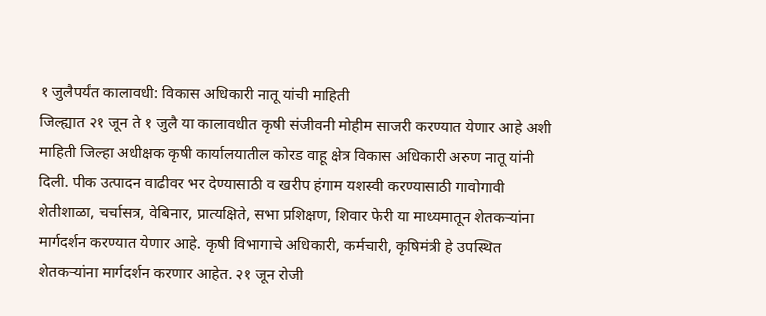१ जुलैपर्यंत कालावधी: विकास अधिकारी नातू यांची माहिती
जिल्ह्यात २१ जून ते १ जुलै या कालावधीत कृषी संजीवनी मोहीम साजरी करण्यात येणार आहे अशी माहिती जिल्हा अधीक्षक कृषी कार्यालयातील कोरड वाहू क्षेत्र विकास अधिकारी अरुण नातू यांनी दिली. पीक उत्पादन वाढीवर भर देण्यासाठी व खरीप हंगाम यशस्वी करण्यासाठी गावोगावी शेतीशाळा, चर्चासत्र, वेबिनार, प्रात्यक्षिते, सभा प्रशिक्षण, शिवार फेरी या माध्यमातून शेतकऱ्यांना मार्गदर्शन करण्यात येणार आहे. कृषी विभागाचे अधिकारी, कर्मचारी, कृषिमंत्री हे उपस्थित शेतकऱ्यांना मार्गदर्शन करणार आहेत. २१ जून रोजी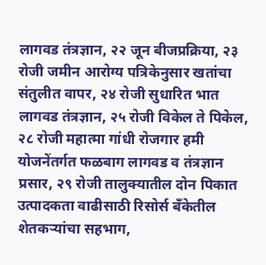लागवड तंत्रज्ञान, २२ जून बीजप्रक्रिया, २३ रोजी जमीन आरोग्य पत्रिकेनुसार खतांचा संतुलीत वापर, २४ रोजी सुधारित भात लागवड तंत्रज्ञान, २५ रोजी विकेल ते पिकेल, २८ रोजी महात्मा गांधी रोजगार हमी योजनेंतर्गत फळबाग लागवड व तंत्रज्ञान प्रसार, २९ रोजी तालुक्यातील दोन पिकात उत्पादकता वाढीसाठी रिसोर्स बँकेतील शेतकऱ्यांचा सहभाग,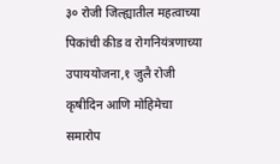३० रोजी जिल्ह्यातील महत्वाच्या पिकांची कीड व रोगनियंत्रणाच्या उपाययोजना,१ जुलै रोजी कृषीदिन आणि मोहिमेचा समारोप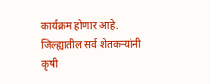कार्यक्रम होणार आहे. जिल्ह्यातील सर्व शेतकऱ्यांनी कृषी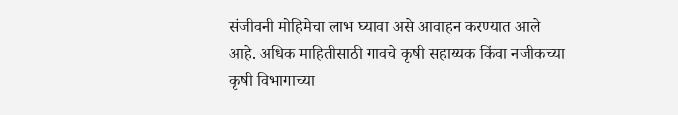संजीवनी मोहिमेचा लाभ घ्यावा असे आवाहन करण्यात आले आहे. अधिक माहितीसाठी गावचे कृषी सहाय्यक किंवा नजीकच्या कृषी विभागाच्या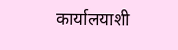कार्यालयाशी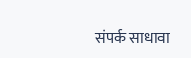संपर्क साधावा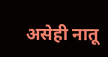असेही नातू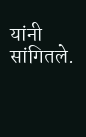यांनी सांगितले.